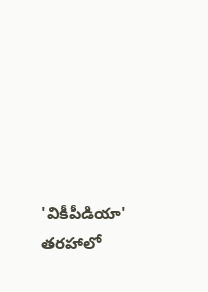'వికీపీడియా' తరహాలో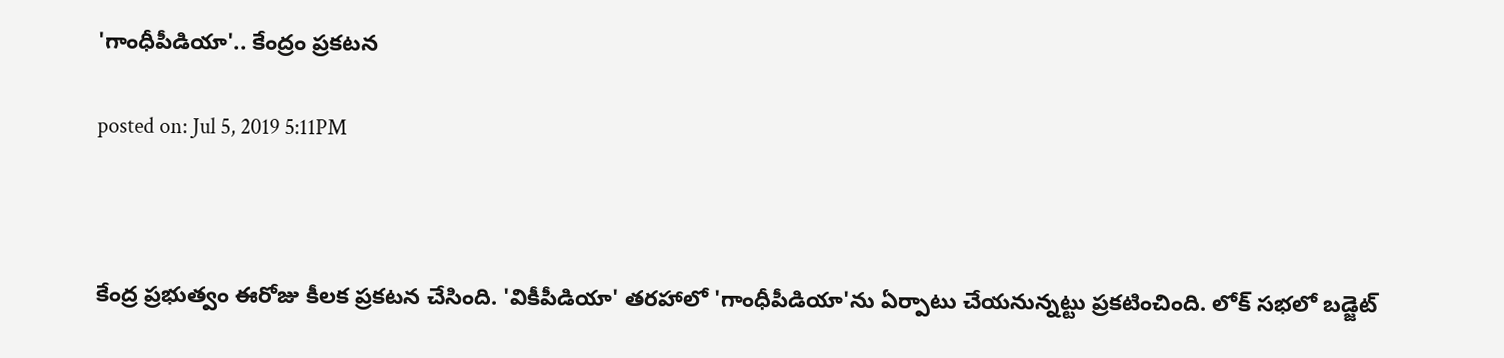'గాంధీపీడియా'.. కేంద్రం ప్రకటన

posted on: Jul 5, 2019 5:11PM



కేంద్ర ప్రభుత్వం ఈరోజు కీలక ప్రకటన చేసింది. 'వికీపీడియా' తరహాలో 'గాంధీపీడియా'ను ఏర్పాటు చేయనున్నట్టు ప్రకటించింది. లోక్ సభలో బడ్జెట్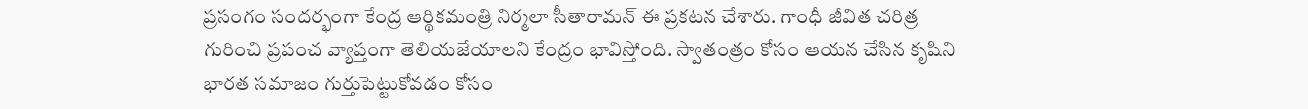ప్రసంగం సందర్భంగా కేంద్ర ఆర్థికమంత్రి నిర్మలా సీతారామన్ ఈ ప్రకటన చేశారు. గాంధీ జీవిత చరిత్ర గురించి ప్రపంచ వ్యాప్తంగా తెలియజేయాలని కేంద్రం భావిస్తోంది. స్వాతంత్రం కోసం ఆయన చేసిన కృషిని భారత సమాజం గుర్తుపెట్టుకోవడం కోసం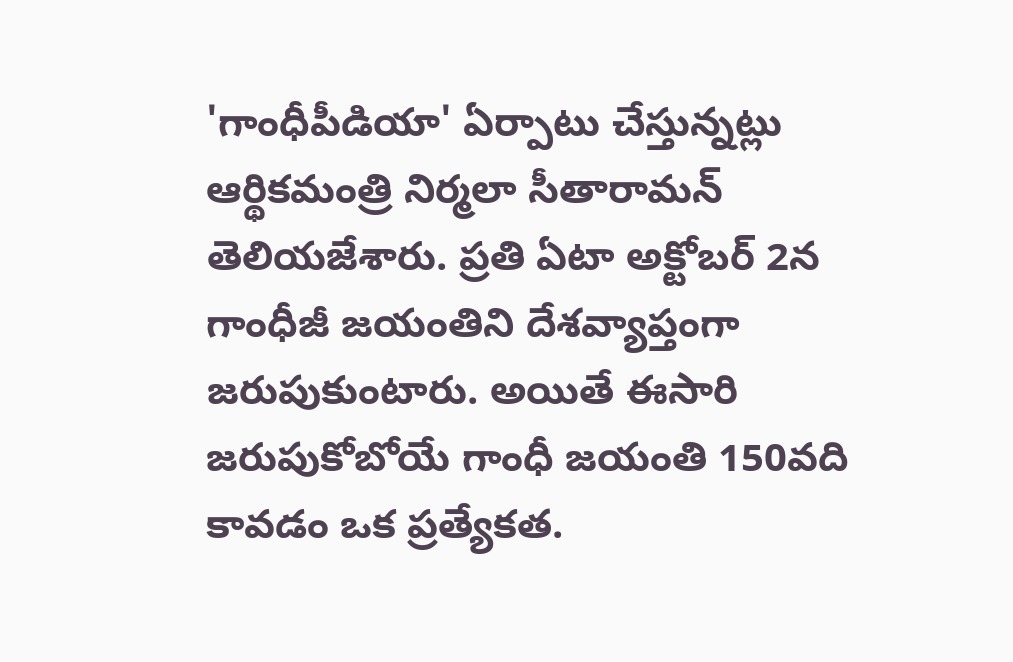'గాంధీపీడియా' ఏర్పాటు చేస్తున్నట్లు ఆర్థికమంత్రి నిర్మలా సీతారామన్ తెలియజేశారు. ప్రతి ఏటా అక్టోబర్ 2న గాంధీజీ జయంతిని దేశవ్యాప్తంగా జరుపుకుంటారు. అయితే ఈసారి జరుపుకోబోయే గాంధీ జయంతి 150వది కావడం ఒక ప్రత్యేకత.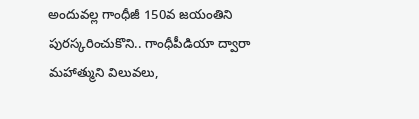అందువల్ల గాంధీజీ 150వ జయంతిని పురస్కరించుకొని.. గాంధీపీడియా ద్వారా మహాత్ముని విలువలు,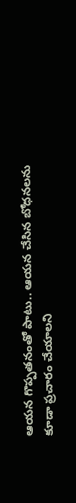ఆయన గొప్పతనంతో పాటు.. ఆయన చేసిన బోధనలను కూడా ప్రచారం చేయాలని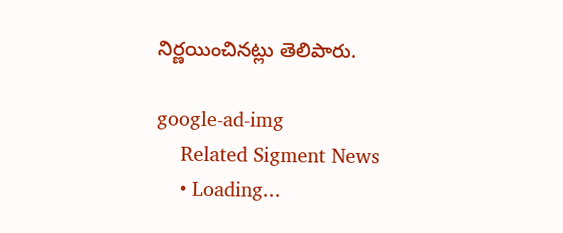నిర్ణయించినట్లు తెలిపారు.

google-ad-img
    Related Sigment News
    • Loading...